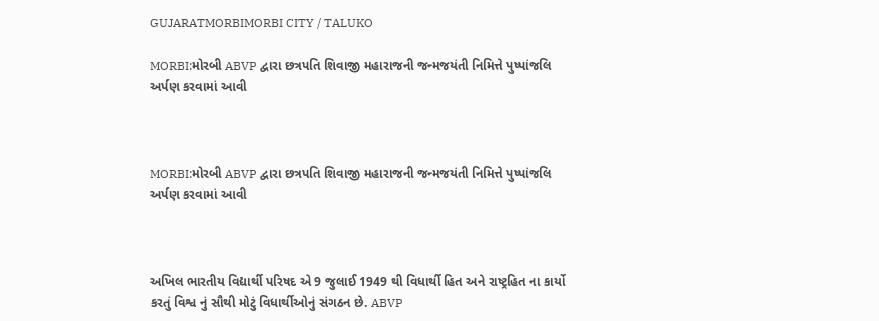GUJARATMORBIMORBI CITY / TALUKO

MORBI:મોરબી ABVP દ્વારા છત્રપતિ શિવાજી મહારાજની જન્મજયંતી નિમિત્તે પુષ્પાંજલિ અર્પણ કરવામાં આવી



MORBI:મોરબી ABVP દ્વારા છત્રપતિ શિવાજી મહારાજની જન્મજયંતી નિમિત્તે પુષ્પાંજલિ અર્પણ કરવામાં આવી



અખિલ ભારતીય વિદ્યાર્થી પરિષદ એ 9 જુલાઈ 1949 થી વિધાર્થી હિત અને રાષ્ટ્રહિત ના કાર્યો કરતું વિશ્વ નું સૌથી મોટું વિધાર્થીઓનું સંગઠન છે. ABVP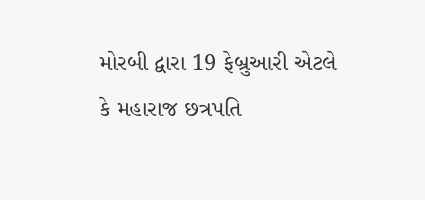મોરબી દ્વારા 19 ફેબ્રુઆરી એટલે કે મહારાજ છત્રપતિ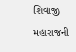શિવાજી મહારાજની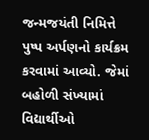જન્મજયંતી નિમિત્તે પુષ્પ અર્પણનો કાર્યક્રમ કરવામાં આવ્યો. જેમાં બહોળી સંખ્યામાં વિદ્યાર્થીઓ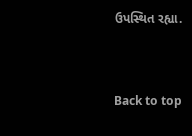ઉપસ્થિત રહ્યા.



Back to top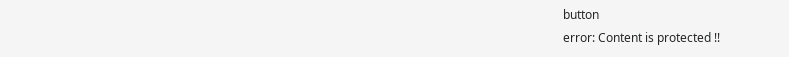button
error: Content is protected !!